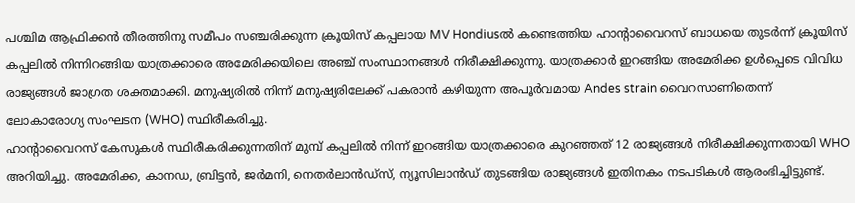പശ്ചിമ ആഫ്രിക്കൻ തീരത്തിനു സമീപം സഞ്ചരിക്കുന്ന ക്രൂയിസ് കപ്പലായ MV Hondiusൽ കണ്ടെത്തിയ ഹാന്റാവൈറസ് ബാധയെ തുടർന്ന് ക്രൂയിസ് കപ്പലിൽ നിന്നിറങ്ങിയ യാത്രക്കാരെ അമേരിക്കയിലെ അഞ്ച് സംസ്ഥാനങ്ങൾ നിരീക്ഷിക്കുന്നു. യാത്രക്കാർ ഇറങ്ങിയ അമേരിക്ക ഉൾപ്പെടെ വിവിധ രാജ്യങ്ങൾ ജാഗ്രത ശക്തമാക്കി. മനുഷ്യരിൽ നിന്ന് മനുഷ്യരിലേക്ക് പകരാൻ കഴിയുന്ന അപൂർവമായ Andes strain വൈറസാണിതെന്ന് ലോകാരോഗ്യ സംഘടന (WHO) സ്ഥിരീകരിച്ചു.
ഹാന്റാവൈറസ് കേസുകൾ സ്ഥിരീകരിക്കുന്നതിന് മുമ്പ് കപ്പലിൽ നിന്ന് ഇറങ്ങിയ യാത്രക്കാരെ കുറഞ്ഞത് 12 രാജ്യങ്ങൾ നിരീക്ഷിക്കുന്നതായി WHO അറിയിച്ചു. അമേരിക്ക, കാനഡ, ബ്രിട്ടൻ, ജർമനി, നെതർലാൻഡ്സ്, ന്യൂസിലാൻഡ് തുടങ്ങിയ രാജ്യങ്ങൾ ഇതിനകം നടപടികൾ ആരംഭിച്ചിട്ടുണ്ട്.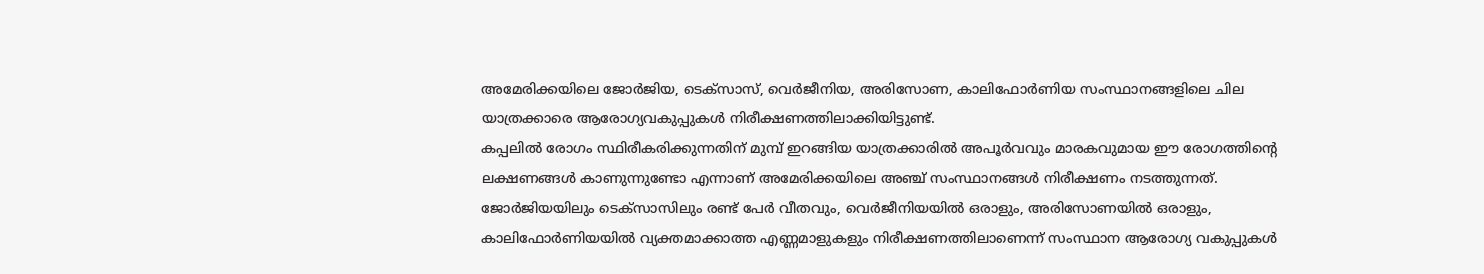അമേരിക്കയിലെ ജോർജിയ, ടെക്സാസ്, വെർജീനിയ, അരിസോണ, കാലിഫോർണിയ സംസ്ഥാനങ്ങളിലെ ചില യാത്രക്കാരെ ആരോഗ്യവകുപ്പുകൾ നിരീക്ഷണത്തിലാക്കിയിട്ടുണ്ട്.
കപ്പലിൽ രോഗം സ്ഥിരീകരിക്കുന്നതിന് മുമ്പ് ഇറങ്ങിയ യാത്രക്കാരിൽ അപൂർവവും മാരകവുമായ ഈ രോഗത്തിന്റെ ലക്ഷണങ്ങൾ കാണുന്നുണ്ടോ എന്നാണ് അമേരിക്കയിലെ അഞ്ച് സംസ്ഥാനങ്ങൾ നിരീക്ഷണം നടത്തുന്നത്. ജോർജിയയിലും ടെക്സാസിലും രണ്ട് പേർ വീതവും, വെർജീനിയയിൽ ഒരാളും, അരിസോണയിൽ ഒരാളും, കാലിഫോർണിയയിൽ വ്യക്തമാക്കാത്ത എണ്ണമാളുകളും നിരീക്ഷണത്തിലാണെന്ന് സംസ്ഥാന ആരോഗ്യ വകുപ്പുകൾ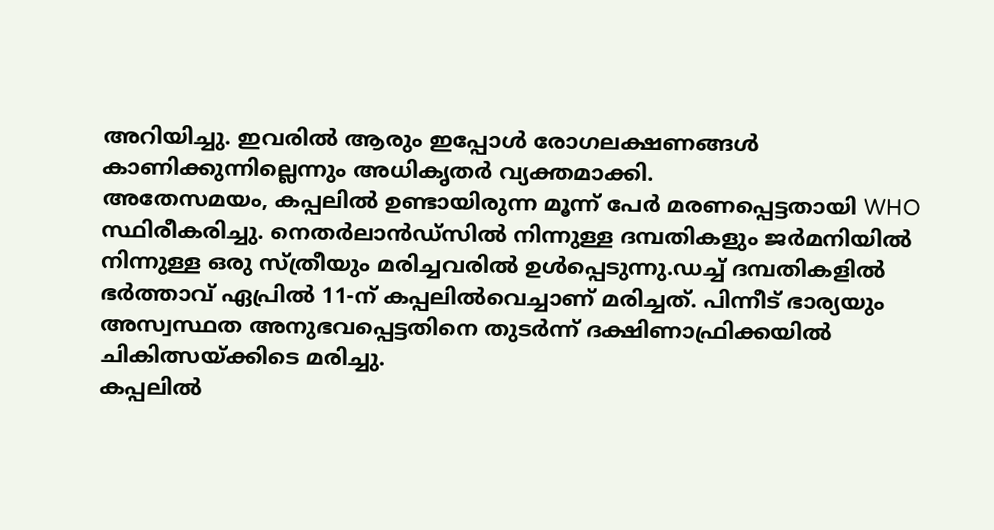അറിയിച്ചു. ഇവരിൽ ആരും ഇപ്പോൾ രോഗലക്ഷണങ്ങൾ കാണിക്കുന്നില്ലെന്നും അധികൃതർ വ്യക്തമാക്കി.
അതേസമയം, കപ്പലിൽ ഉണ്ടായിരുന്ന മൂന്ന് പേർ മരണപ്പെട്ടതായി WHO സ്ഥിരീകരിച്ചു. നെതർലാൻഡ്സിൽ നിന്നുള്ള ദമ്പതികളും ജർമനിയിൽ നിന്നുള്ള ഒരു സ്ത്രീയും മരിച്ചവരിൽ ഉൾപ്പെടുന്നു.ഡച്ച് ദമ്പതികളിൽ ഭർത്താവ് ഏപ്രിൽ 11-ന് കപ്പലിൽവെച്ചാണ് മരിച്ചത്. പിന്നീട് ഭാര്യയും അസ്വസ്ഥത അനുഭവപ്പെട്ടതിനെ തുടർന്ന് ദക്ഷിണാഫ്രിക്കയിൽ ചികിത്സയ്ക്കിടെ മരിച്ചു.
കപ്പലിൽ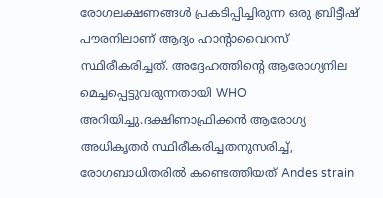രോഗലക്ഷണങ്ങൾ പ്രകടിപ്പിച്ചിരുന്ന ഒരു ബ്രിട്ടീഷ് പൗരനിലാണ് ആദ്യം ഹാന്റാവൈറസ് സ്ഥിരീകരിച്ചത്. അദ്ദേഹത്തിന്റെ ആരോഗ്യനില മെച്ചപ്പെട്ടുവരുന്നതായി WHO അറിയിച്ചു.ദക്ഷിണാഫ്രിക്കൻ ആരോഗ്യ അധികൃതർ സ്ഥിരീകരിച്ചതനുസരിച്ച്, രോഗബാധിതരിൽ കണ്ടെത്തിയത് Andes strain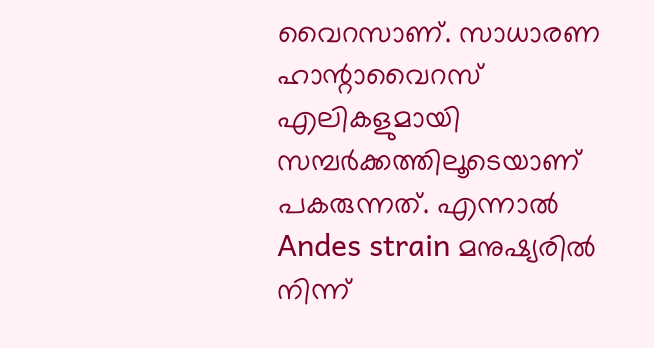വൈറസാണ്. സാധാരണ ഹാന്റാവൈറസ് എലികളുമായി സമ്പർക്കത്തിലൂടെയാണ് പകരുന്നത്. എന്നാൽ Andes strain മനുഷ്യരിൽ നിന്ന്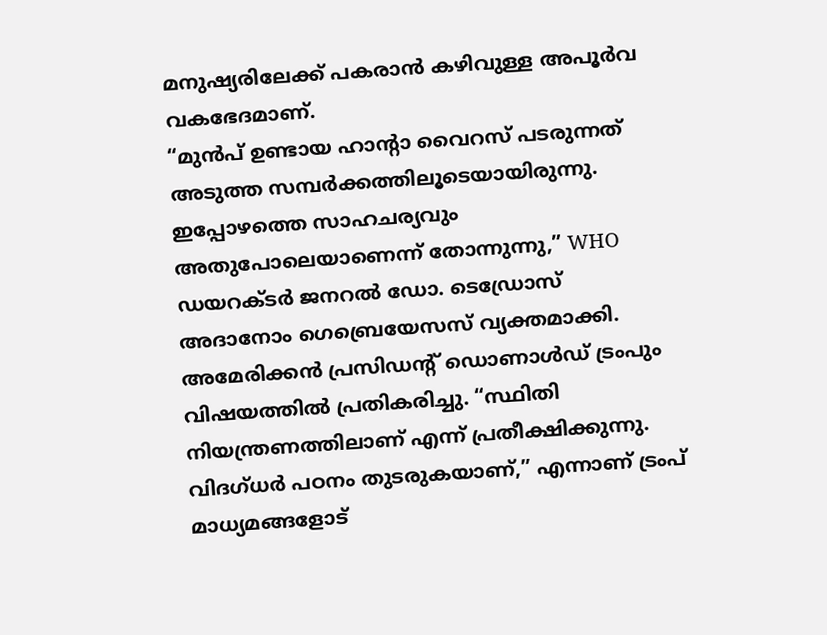മനുഷ്യരിലേക്ക് പകരാൻ കഴിവുള്ള അപൂർവ വകഭേദമാണ്.
“മുൻപ് ഉണ്ടായ ഹാന്റാ വൈറസ് പടരുന്നത് അടുത്ത സമ്പർക്കത്തിലൂടെയായിരുന്നു. ഇപ്പോഴത്തെ സാഹചര്യവും അതുപോലെയാണെന്ന് തോന്നുന്നു,” WHO ഡയറക്ടർ ജനറൽ ഡോ. ടെഡ്രോസ് അദാനോം ഗെബ്രെയേസസ് വ്യക്തമാക്കി. അമേരിക്കൻ പ്രസിഡന്റ് ഡൊണാൾഡ് ട്രംപും വിഷയത്തിൽ പ്രതികരിച്ചു. “സ്ഥിതി നിയന്ത്രണത്തിലാണ് എന്ന് പ്രതീക്ഷിക്കുന്നു. വിദഗ്ധർ പഠനം തുടരുകയാണ്,” എന്നാണ് ട്രംപ് മാധ്യമങ്ങളോട്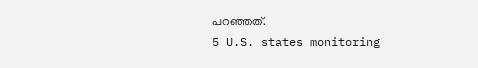പറഞ്ഞത്.
5 U.S. states monitoring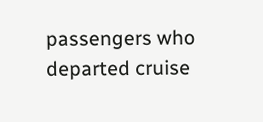passengers who departed cruise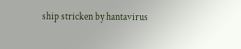ship stricken by hantavirus